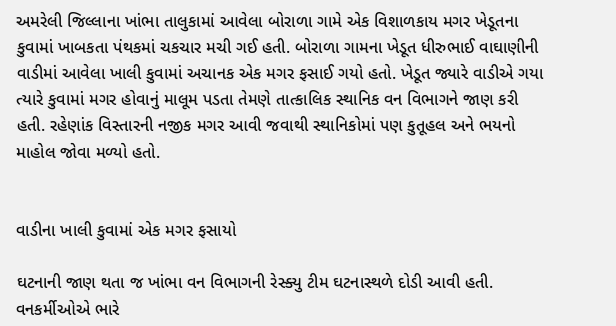અમરેલી જિલ્લાના ખાંભા તાલુકામાં આવેલા બોરાળા ગામે એક વિશાળકાય મગર ખેડૂતના કુવામાં ખાબકતા પંથકમાં ચકચાર મચી ગઈ હતી. બોરાળા ગામના ખેડૂત ધીરુભાઈ વાઘાણીની વાડીમાં આવેલા ખાલી કુવામાં અચાનક એક મગર ફસાઈ ગયો હતો. ખેડૂત જ્યારે વાડીએ ગયા ત્યારે કુવામાં મગર હોવાનું માલૂમ પડતા તેમણે તાત્કાલિક સ્થાનિક વન વિભાગને જાણ કરી હતી. રહેણાંક વિસ્તારની નજીક મગર આવી જવાથી સ્થાનિકોમાં પણ કુતૂહલ અને ભયનો માહોલ જોવા મળ્યો હતો.


વાડીના ખાલી કુવામાં એક મગર ફસાયો

ઘટનાની જાણ થતા જ ખાંભા વન વિભાગની રેસ્ક્યુ ટીમ ઘટનાસ્થળે દોડી આવી હતી. વનકર્મીઓએ ભારે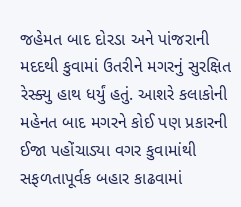જહેમત બાદ દોરડા અને પાંજરાની મદદથી કુવામાં ઉતરીને મગરનું સુરક્ષિત રેસ્ક્યુ હાથ ધર્યું હતું. આશરે કલાકોની મહેનત બાદ મગરને કોઈ પણ પ્રકારની ઈજા પહોંચાડ્યા વગર કુવામાંથી સફળતાપૂર્વક બહાર કાઢવામાં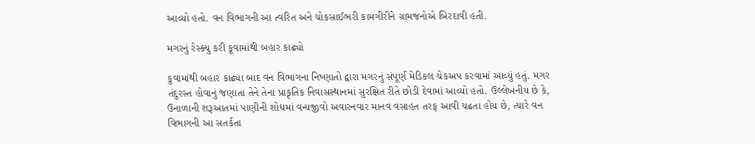આવ્યો હતો. વન વિભાગની આ ત્વરિત અને ચોકસાઈભરી કામગીરીને ગ્રામજનોએ બિરદાવી હતી.

મગરનું રેસ્ક્યુ કરી કૂવામાંથી બહાર કાઢ્યો

કુવામાંથી બહાર કાઢ્યા બાદ વન વિભાગના નિષ્ણાતો દ્વારા મગરનું સંપૂર્ણ મેડિકલ ચેકઅપ કરવામાં આવ્યું હતું. મગર તંદુરસ્ત હોવાનું જણાતા તેને તેના પ્રાકૃતિક નિવાસસ્થાનમાં સુરક્ષિત રીતે છોડી દેવામાં આવ્યો હતો. ઉલ્લેખનીય છે કે, ઉનાળાની શરૂઆતમાં પાણીની શોધમાં વન્યજીવો અવારનવાર માનવ વસાહત તરફ આવી ચઢતા હોય છે, ત્યારે વન વિભાગની આ સતર્કતા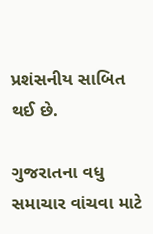પ્રશંસનીય સાબિત થઈ છે.

ગુજરાતના વધુ સમાચાર વાંચવા માટે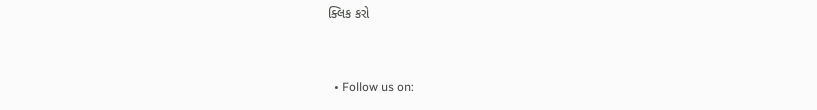ક્લિક કરો


  • Follow us on: